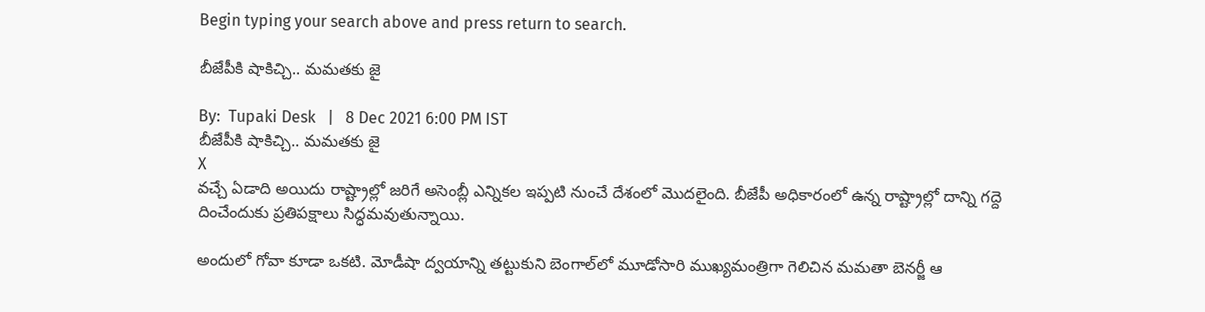Begin typing your search above and press return to search.

బీజేపీకి షాకిచ్చి.. మ‌మ‌తకు జై

By:  Tupaki Desk   |   8 Dec 2021 6:00 PM IST
బీజేపీకి షాకిచ్చి.. మ‌మ‌తకు జై
X
వ‌చ్చే ఏడాది అయిదు రాష్ట్రాల్లో జ‌రిగే అసెంబ్లీ ఎన్నిక‌ల ఇప్ప‌టి నుంచే దేశంలో మొద‌లైంది. బీజేపీ అధికారంలో ఉన్న రాష్ట్రాల్లో దాన్ని గ‌ద్దె దించేందుకు ప్ర‌తిప‌క్షాలు సిద్ధ‌మ‌వుతున్నాయి.

అందులో గోవా కూడా ఒక‌టి. మోడీషా ద్వ‌యాన్ని త‌ట్టుకుని బెంగాల్‌లో మూడోసారి ముఖ్య‌మంత్రిగా గెలిచిన మ‌మ‌తా బెన‌ర్జీ ఆ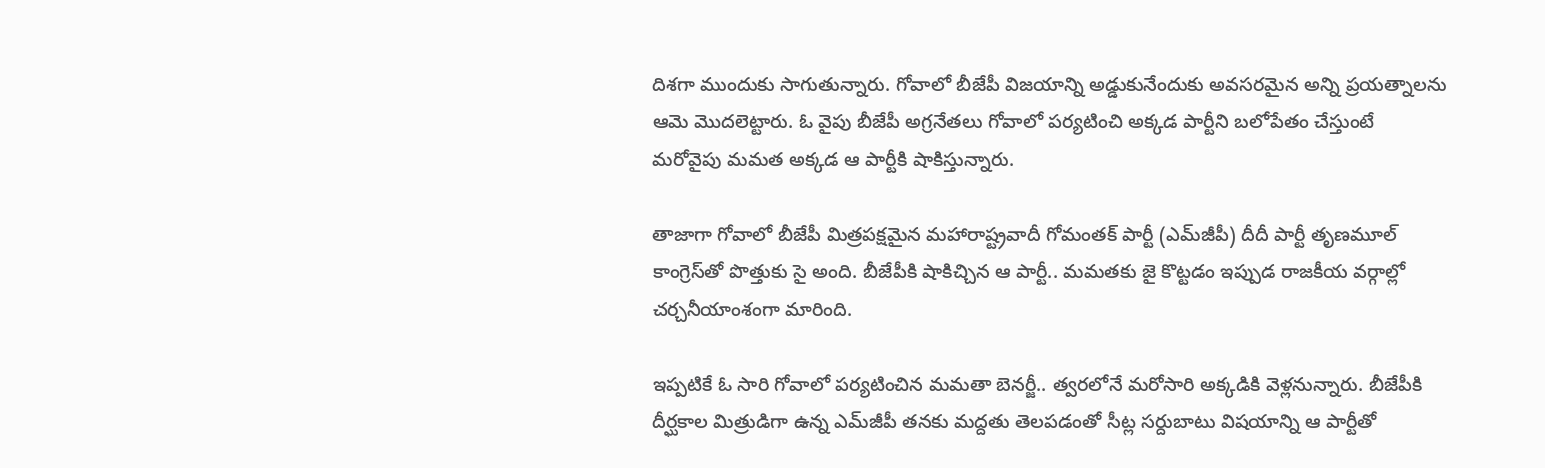దిశ‌గా ముందుకు సాగుతున్నారు. గోవాలో బీజేపీ విజ‌యాన్ని అడ్డుకునేందుకు అవ‌స‌ర‌మైన అన్ని ప్ర‌య‌త్నాలను ఆమె మొద‌లెట్టారు. ఓ వైపు బీజేపీ అగ్ర‌నేత‌లు గోవాలో ప‌ర్య‌టించి అక్క‌డ పార్టీని బ‌లోపేతం చేస్తుంటే మ‌రోవైపు మ‌మ‌త అక్క‌డ ఆ పార్టీకి షాకిస్తున్నారు.

తాజాగా గోవాలో బీజేపీ మిత్ర‌ప‌క్షమైన మ‌హారాష్ట్రవాదీ గోమంత‌క్ పార్టీ (ఎమ్‌జీపీ) దీదీ పార్టీ తృణ‌మూల్ కాంగ్రెస్‌తో పొత్తుకు సై అంది. బీజేపీకి షాకిచ్చిన ఆ పార్టీ.. మమ‌త‌కు జై కొట్ట‌డం ఇప్పుడ రాజ‌కీయ వ‌ర్గాల్లో చ‌ర్చ‌నీయాంశంగా మారింది.

ఇప్ప‌టికే ఓ సారి గోవాలో ప‌ర్య‌టించిన మ‌మ‌తా బెన‌ర్జీ.. త్వ‌ర‌లోనే మ‌రోసారి అక్క‌డికి వెళ్ల‌నున్నారు. బీజేపీకి దీర్ఘ‌కాల మిత్రుడిగా ఉన్న ఎమ్‌జీపీ త‌న‌కు మ‌ద్దతు తెల‌ప‌డంతో సీట్ల స‌ర్దుబాటు విష‌యాన్ని ఆ పార్టీతో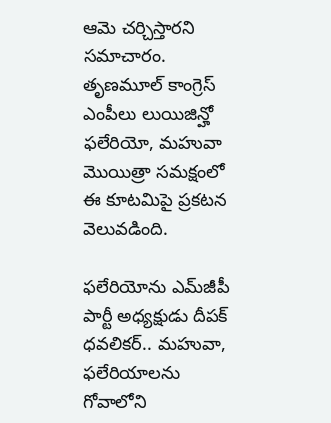ఆమె చ‌ర్చిస్తార‌ని స‌మాచారం. తృణ‌మూల్ కాంగ్రెస్ ఎంపీలు లుయిజిన్హో ఫ‌లేరియో, మ‌హువా మొయిత్రా స‌మ‌క్షంలో ఈ కూట‌మిపై ప్ర‌క‌ట‌న వెలువ‌డింది.

ఫ‌లేరియోను ఎమ్‌జీపీ పార్టీ అధ్య‌క్షుడు దీపక్ ధ‌వ‌లిక‌ర్‌.. మ‌హువా, ఫ‌లేరియాల‌ను గోవాలోని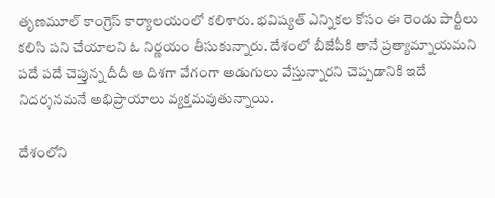తృణ‌మూల్ కాంగ్రెస్ కార్యాల‌యంలో క‌లిశారు. భ‌విష్య‌త్ ఎన్నిక‌ల కోసం ఈ రెండు పార్టీలు క‌లిసి ప‌ని చేయాల‌ని ఓ నిర్ణ‌యం తీసుకున్నారు. దేశంలో బీజేపీకి తానే ప్ర‌త్యామ్నాయ‌మ‌ని ప‌దే ప‌దే చెప్తున్న దీదీ ఆ దిశ‌గా వేగంగా అడుగులు వేస్తున్నార‌ని చెప్ప‌డానికి ఇదే నిద‌ర్శ‌న‌మ‌నే అభిప్రాయాలు వ్య‌క్త‌మ‌వుతున్నాయి.

దేశంలోని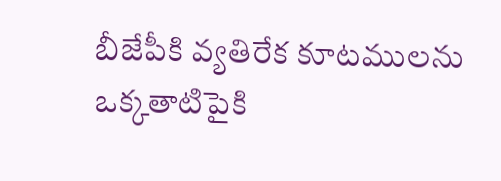బీజేపీకి వ్య‌తిరేక కూట‌ముల‌ను ఒక్క‌తాటిపైకి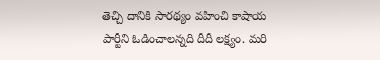తెచ్చి దానికి సార‌థ్యం వ‌హించి కాషాయ పార్టీని ఓడించాల‌న్న‌ది దీదీ ల‌క్ష్యం. మ‌రి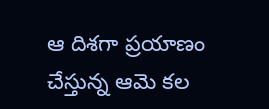ఆ దిశ‌గా ప్ర‌యాణం చేస్తున్న ఆమె క‌ల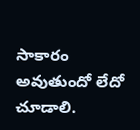సాకారం అవుతుందో లేదో చూడాలి.